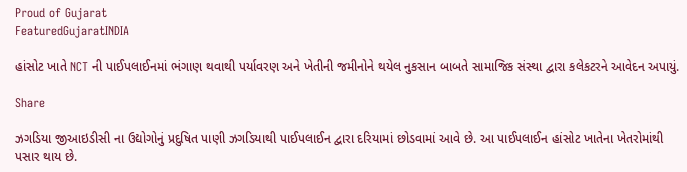Proud of Gujarat
FeaturedGujaratINDIA

હાંસોટ ખાતે NCT ની પાઈપલાઈનમાં ભંગાણ થવાથી પર્યાવરણ અને ખેતીની જમીનોને થયેલ નુકસાન બાબતે સામાજિક સંસ્થા દ્વારા કલેકટરને આવેદન અપાયું.

Share

ઝગડિયા જીઆઇડીસી ના ઉદ્યોગોનું પ્રદુષિત પાણી ઝગડિયાથી પાઈપલાઈન દ્વારા દરિયામાં છોડવામાં આવે છે. આ પાઈપલાઈન હાંસોટ ખાતેના ખેતરોમાંથી પસાર થાય છે.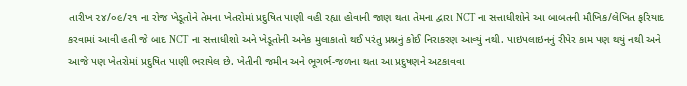તારીખ ૨૪/૦૯/૨૧ ના રોજ ખેડૂતોને તેમના ખેતરોમાં પ્રદુષિત પાણી વહી રહ્યા હોવાની જાણ થતા તેમના દ્વારા NCT ના સત્તાધીશોને આ બાબતની મૌખિક/લેખિત ફરિયાદ કરવામાં આવી હતી જે બાદ NCT ના સત્તાધીશો અને ખેડૂતોની અનેક મુલાકાતો થઈ પરંતુ પ્રશ્નનું કોઈ નિરાકરણ આવ્યું નથી. પાઇપલાઇનનું રીપેર કામ પણ થયું નથી અને આજે પણ ખેતરોમાં પ્રદુષિત પાણી ભરાયેલ છે. ખેતીની જમીન અને ભૂગર્ભ-જળના થતા આ પ્રદુષણને અટકાવવા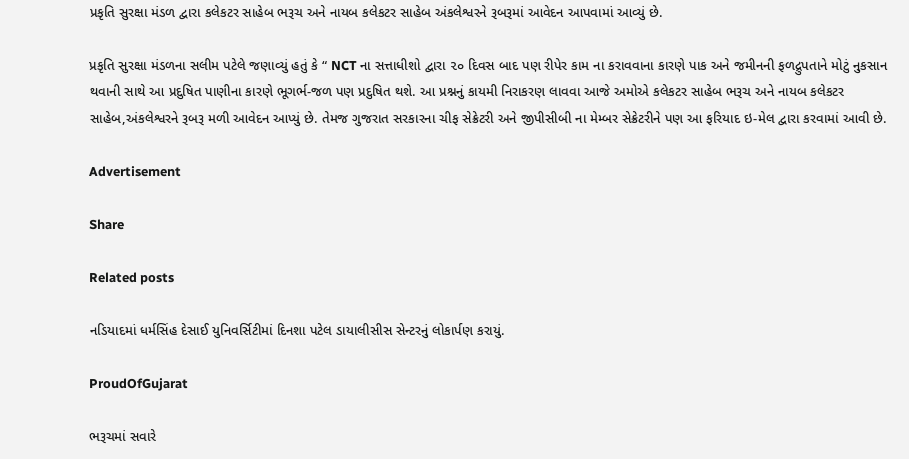પ્રકૃતિ સુરક્ષા મંડળ દ્વારા કલેકટર સાહેબ ભરૂચ અને નાયબ કલેકટર સાહેબ અંકલેશ્વરને રૂબરૂમાં આવેદન આપવામાં આવ્યું છે.

પ્રકૃતિ સુરક્ષા મંડળના સલીમ પટેલે જણાવ્યું હતું કે “ NCT ના સત્તાધીશો દ્વારા ૨૦ દિવસ બાદ પણ રીપેર કામ ના કરાવવાના કારણે પાક અને જમીનની ફળદ્રુપતાને મોટું નુકસાન થવાની સાથે આ પ્રદુષિત પાણીના કારણે ભૂગર્ભ-જળ પણ પ્રદુષિત થશે. આ પ્રશ્નનું કાયમી નિરાકરણ લાવવા આજે અમોએ કલેકટર સાહેબ ભરૂચ અને નાયબ કલેકટર સાહેબ,અંકલેશ્વરને રૂબરૂ મળી આવેદન આપ્યું છે. તેમજ ગુજરાત સરકારના ચીફ સેક્રેટરી અને જીપીસીબી ના મેમ્બર સેક્રેટરીને પણ આ ફરિયાદ ઇ-મેલ દ્વારા કરવામાં આવી છે.

Advertisement

Share

Related posts

નડિયાદમાં ધર્મસિંહ દેસાઈ યુનિવર્સિટીમાં દિનશા પટેલ ડાયાલીસીસ સેન્ટરનું લોકાર્પણ કરાયું.

ProudOfGujarat

ભરૂચમાં સવારે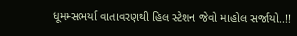ધૂમમ્સભર્યા વાતાવરણથી હિલ સ્ટેશન જેવો માહોલ સર્જાયો..!!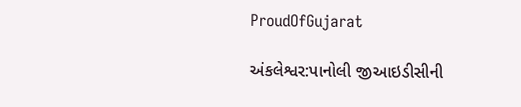ProudOfGujarat

અંકલેશ્વર:પાનોલી જીઆઇડીસીની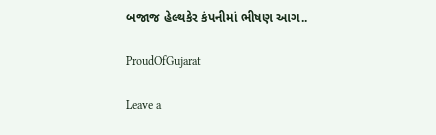બજાજ હેલ્થકેર કંપનીમાં ભીષણ આગ..

ProudOfGujarat

Leave a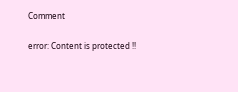Comment

error: Content is protected !!